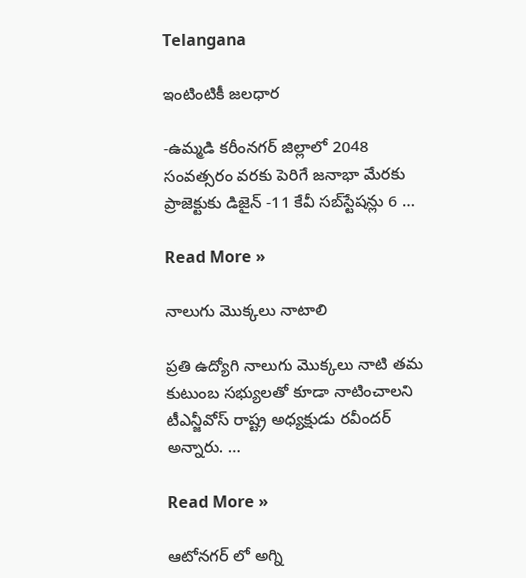Telangana

ఇంటింటికీ జలధార

-ఉమ్మడి కరీంనగర్ జిల్లాలో 2048 సంవత్సరం వరకు పెరిగే జనాభా మేరకు ప్రాజెక్టుకు డిజైన్ -11 కేవీ సబ్‌స్టేషన్లు 6 …

Read More »

నాలుగు మొక్కలు నాటాలి

ప్రతి ఉద్యోగి నాలుగు మొక్కలు నాటి తమ కుటుంబ సభ్యులతో కూడా నాటించాలని టీఎన్జీవోస్‌ రాష్ట్ర అధ్యక్షుడు రవీందర్‌ అన్నారు. …

Read More »

ఆటోనగర్‌ లో అగ్ని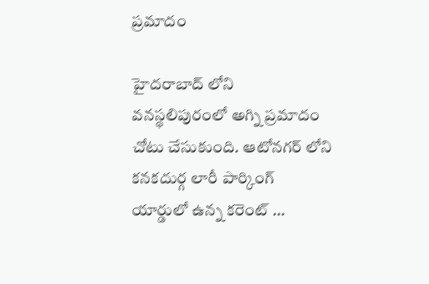ప్రమాదం

హైదరాబాద్‌ లోని వనస్థలిపురంలో అగ్ని ప్రమాదం చోటు చేసుకుంది. ఆటోనగర్‌ లోని కనకదుర్గ లారీ పార్కింగ్‌ యార్డులో ఉన్న కరెంట్‌ …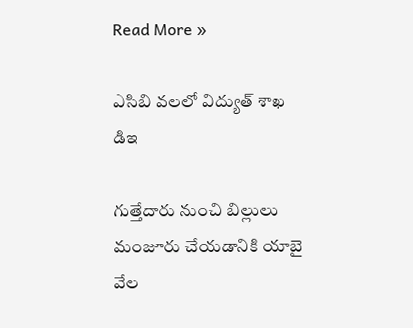Read More »

ఎసిబి వలలో విద్యుత్ శాఖ డిఇ

గుత్తేదారు నుంచి బిల్లులు మంజూరు చేయడానికి యాబై వేల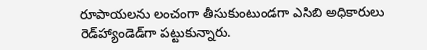రూపాయలను లంచంగా తీసుకుంటుండగా ఎసిబి అధికారులు రెడ్‌హ్యాండెడ్‌గా పట్టుకున్నారు.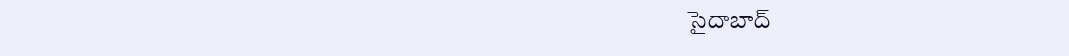సైదాబాద్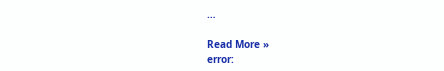…

Read More »
error: